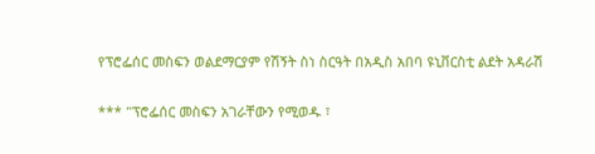የፕሮፌሰር መስፍን ወልደማርያም የሽኝት ስነ ስርዓት በአዲስ አበባ ዩኒቨርስቲ ልደት አዳራሽ

*** "ፕሮፌሰር መስፍን አገራቸውን የሚወዱ ፣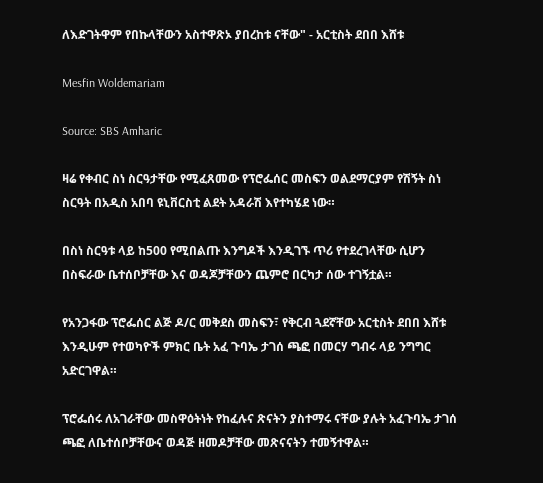ለእድገትዋም የበኩላቸውን አስተዋጽኦ ያበረከቱ ናቸው" - አርቲስት ደበበ እሸቱ

Mesfin Woldemariam

Source: SBS Amharic

ዛሬ የቀብር ስነ ስርዓታቸው የሚፈጸመው የፕሮፌሰር መስፍን ወልደማርያም የሽኝት ስነ ስርዓት በአዲስ አበባ ዩኒቨርስቲ ልደት አዳራሽ እየተካሄደ ነው።

በስነ ስርዓቱ ላይ ከ500 የሚበልጡ እንግዶች እንዲገኙ ጥሪ የተደረገላቸው ሲሆን በስፍራው ቤተሰቦቻቸው እና ወዳጆቻቸውን ጨምሮ በርካታ ሰው ተገኝቷል።

የአንጋፋው ፕሮፌሰር ልጅ ዶ/ር መቅደስ መስፍን፣ የቅርብ ጓደኛቸው አርቲስት ደበበ እሸቱ እንዲሁም የተወካዮች ምክር ቤት አፈ ጉባኤ ታገሰ ጫፎ በመርሃ ግብሩ ላይ ንግግር አድርገዋል።

ፕሮፌሰሩ ለአገራቸው መስዋዕትነት የከፈሉና ጽናትን ያስተማሩ ናቸው ያሉት አፈጉባኤ ታገሰ ጫፎ ለቤተሰቦቻቸውና ወዳጅ ዘመዶቻቸው መጽናናትን ተመኝተዋል።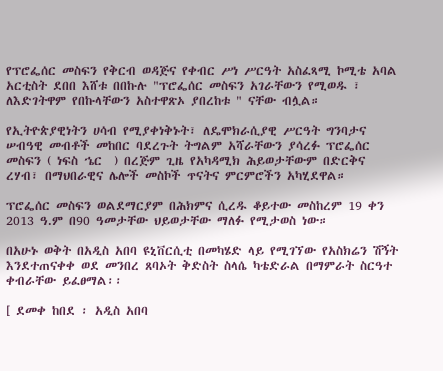የፕሮፌሰር መስፍን የቅርብ ወዳጅና የቀብር ሥነ ሥርዓት አስፈጻሚ ኮሚቴ አባል አርቲስት ደበበ እሸቱ በበኩሉ "ፕሮፌሰር መስፍን አገራቸውን የሚወዱ ፣ ለእድገትዋም የበኩላቸውን አስተዋጽኦ ያበረከቱ " ናቸው ብሏል።

የኢትዮጵያዊነትን ሀሳብ የሚያቀነቅኑት፣ ለዴሞክራሲያዊ ሥርዓት ግንባታና ሠብዓዊ መብቶች መከበር ባደረጉት ትግልም አሻራቸውን ያሳረፉ ፕሮፌሰር መስፍን ( ነፍስ ኄር  ) በረጅም ጊዜ የአካዳሚክ ሕይወታቸውም በድርቅና ረሃብ፣ በማህበራዊና ሌሎች መስኮች ጥናትና ምርምሮችን አካሂደዋል።

ፕሮፌሰር መስፍን ወልደማርያም በሕክምና ሲረዱ ቆይተው መስከረም 19 ቀን 2013 ዓ.ም በ90 ዓመታቸው ህይወታቸው ማለፉ የሚታወስ ነው።

በአሁኑ ወቅት በአዲስ አበባ ዩኒቨርሲቲ በመካሄድ ላይ የሚገኘው የአስክሬን ሽኝት እንደተጠናቀቀ ወደ መንበረ ጸባኦት ቅድስት ስላሴ ካቴድራል በማምራት ስርዓተ ቀብራቸው ይፈፀማል፡፡

[ ደመቀ ከበደ ፡ አዲስ አበባ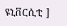ዩኒቨርሲቲ ]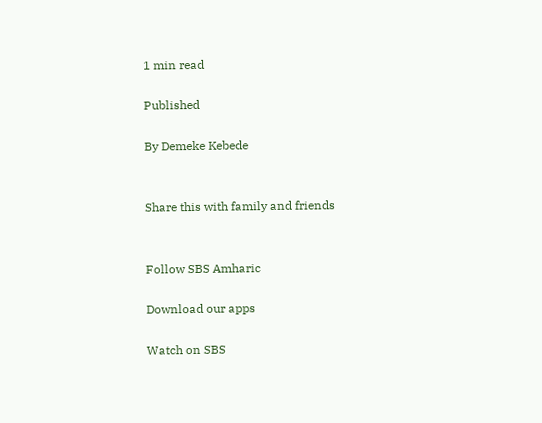1 min read

Published

By Demeke Kebede


Share this with family and friends


Follow SBS Amharic

Download our apps

Watch on SBS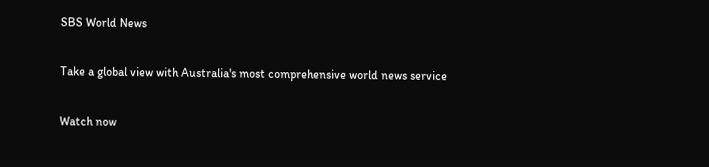SBS World News

Take a global view with Australia's most comprehensive world news service

Watch now